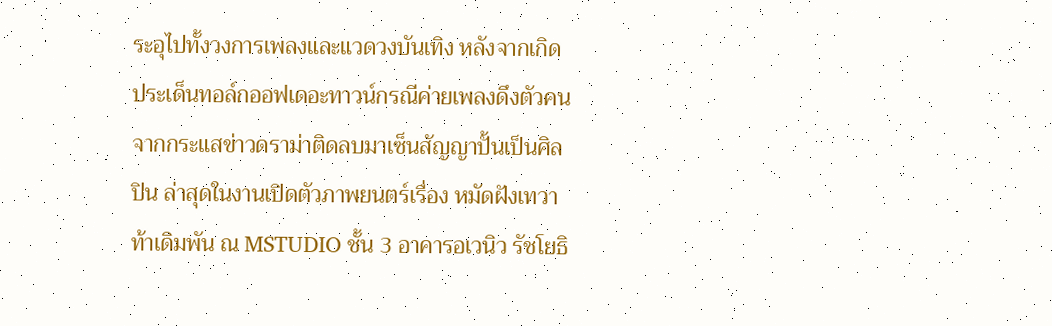ระอุไปทั้งวงการเพลงและแวดวงบันเทิง หลังจากเกิดประเด็นทอล์กออฟเดอะทาวน์กรณีค่ายเพลงดึงตัวคนจากกระแสข่าวดราม่าติดลบมาเซ็นสัญญาปั้นเป็นศิลปิน ล่าสุดในงานเปิดตัวภาพยนตร์เรื่อง หมัดฝังเทวา ท้าเดิมพัน ณ MSTUDIO ชั้น 3 อาคารอเวนิว รัชโยธิ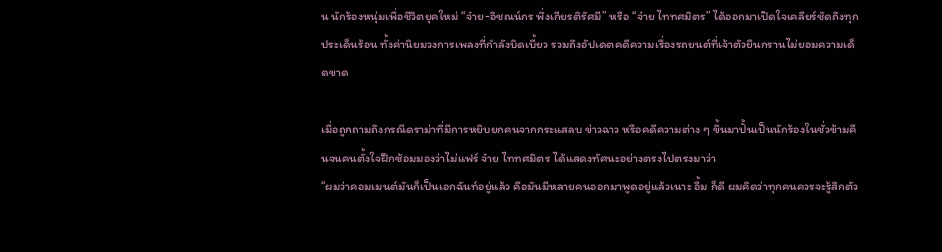น นักร้องหนุ่มเพื่อชีวิตยุคใหม่ “จ๋าย-อิชณน์กร พึ่งเกียรติรัศมี” หรือ “จ๋าย ไททศมิตร” ได้ออกมาเปิดใจเคลียร์ชัดถึงทุกประเด็นร้อน ทั้งค่านิยมวงการเพลงที่กำลังบิดเบี้ยว รวมถึงอัปเดตคดีความเรื่องรถยนต์ที่เจ้าตัวยืนกรานไม่ยอมความเด็ดขาด

เมื่อถูกถามถึงกรณีดราม่าที่มีการหยิบยกคนจากกระแสลบ ข่าวฉาว หรือคดีความต่าง ๆ ขึ้นมาปั้นเป็นนักร้องในชั่วข้ามคืนจนคนตั้งใจฝึกซ้อมมองว่าไม่แฟร์ จ๋าย ไททศมิตร ได้แสดงทัศนะอย่างตรงไปตรงมาว่า
“ผมว่าคอมเมนต์มันก็เป็นเอกฉันท์อยู่แล้ว คือมันมีหลายคนออกมาพูดอยู่แล้วเนาะ อื้ม ก็ดี ผมคิดว่าทุกคนควรจะรู้สึกตัว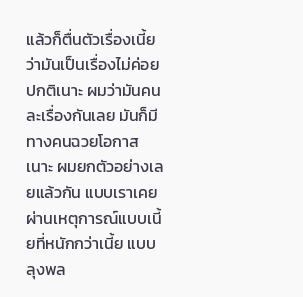แล้วก็ตื่นตัวเรื่องเนี้ย ว่ามันเป็นเรื่องไม่ค่อยปกติเนาะ ผมว่ามันคนละเรื่องกันเลย มันก็มีทางคนฉวยโอกาสเนาะ ผมยกตัวอย่างเลยแล้วกัน แบบเราเคยผ่านเหตุการณ์แบบเนี้ยที่หนักกว่าเนี้ย แบบลุงพล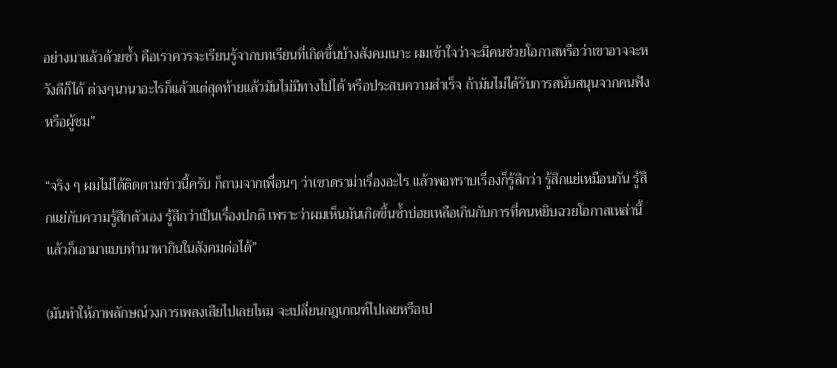อย่างมาแล้วด้วยซ้ำ คือเราควรจะเรียนรู้จากบทเรียนที่เกิดขึ้นบ้างสังคมเนาะ ผมเข้าใจว่าจะมีคนช่วยโอกาสหรือว่าเขาอาจจะหวังดีก็ได้ ต่างๆนานาอะไรก็แล้วแต่สุดท้ายแล้วมันไม่มีทางไปได้ หรือประสบความสำเร็จ ถ้ามันไม่ได้รับการสนับสนุนจากคนฟังหรือผู้ชม”

“จริง ๆ ผมไม่ได้ติดตามข่าวนี้ครับ ก็ถามจากเพื่อนๆ ว่าเขาดราม่าเรื่องอะไร แล้วพอทราบเรื่องก็รู้สึกว่า รู้สึกแย่เหมือนกัน รู้สึกแย่กับความรู้สึกตัวเอง รู้สึกว่าเป็นเรื่องปกติ เพราะว่าผมเห็นมันเกิดขึ้นซ้ำบ่อยเหลือเกินกับการที่คนหยิบฉวยโอกาสเหล่านี้แล้วก็เอามาแบบทำมาหากินในสังคมต่อได้”

(มันทำให้ภาพลักษณ์วงการเพลงเสียไปเลยไหม จะเปลี่ยนกฎเกณฑ์ไปเลยหรือเป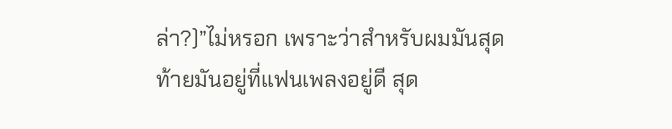ล่า?)”ไม่หรอก เพราะว่าสำหรับผมมันสุดท้ายมันอยู่ที่แฟนเพลงอยู่ดี สุด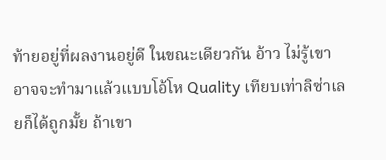ท้ายอยู่ที่ผลงานอยู่ดี ในขณะเดียวกัน อ้าว ไม่รู้เขาอาจจะทำมาแล้วแบบโอ้โห Quality เทียบเท่าลิซ่าเลยก็ได้ถูกมั้ย ถ้าเขา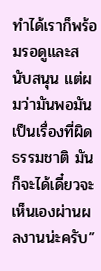ทำได้เราก็พร้อมรอดูและสนับสนุน แต่ผมว่ามันพอมันเป็นเรื่องที่ผิดธรรมชาติ มันก็จะได้เดี๋ยวจะเห็นเองผ่านผลงานน่ะครับ”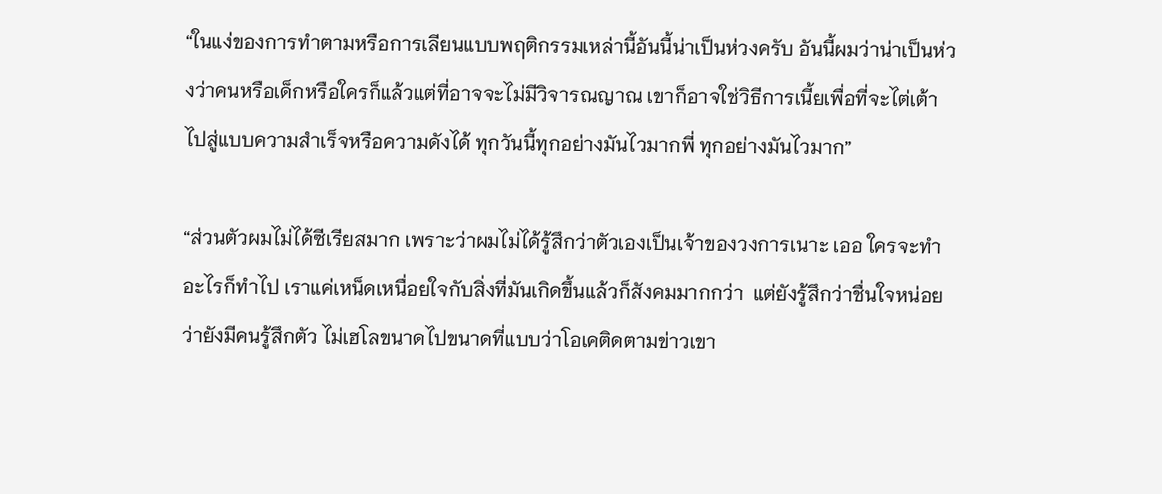“ในแง่ของการทำตามหรือการเลียนแบบพฤติกรรมเหล่านี้อันนี้น่าเป็นห่วงครับ อันนี้ผมว่าน่าเป็นห่วงว่าคนหรือเด็กหรือใครก็แล้วแต่ที่อาจจะไม่มีวิจารณญาณ เขาก็อาจใช่วิธีการเนี้ยเพื่อที่จะไต่เต้าไปสู่แบบความสำเร็จหรือความดังได้ ทุกวันนี้ทุกอย่างมันไวมากพี่ ทุกอย่างมันไวมาก”

“ส่วนตัวผมไม่ได้ซีเรียสมาก เพราะว่าผมไม่ได้รู้สึกว่าตัวเองเป็นเจ้าของวงการเนาะ เออ ใครจะทำอะไรก็ทำไป เราแค่เหน็ดเหนื่อยใจกับสิ่งที่มันเกิดขึ้นแล้วก็สังคมมากกว่า  แต่ยังรู้สึกว่าชื่นใจหน่อยว่ายังมีคนรู้สึกตัว ไม่เฮโลขนาดไปขนาดที่แบบว่าโอเคติดตามข่าวเขา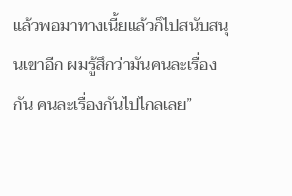แล้วพอมาทางเนี้ยแล้วก็ไปสนับสนุนเขาอีก ผมรู้สึกว่ามันคนละเรื่องกัน คนละเรื่องกันไปไกลเลย”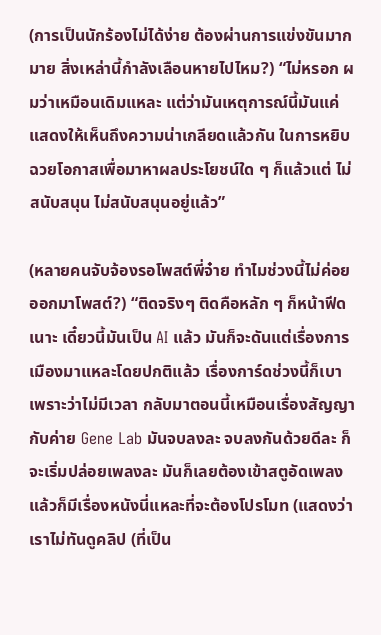(การเป็นนักร้องไม่ได้ง่าย ต้องผ่านการแข่งขันมากมาย สิ่งเหล่านี้กำลังเลือนหายไปไหม?) “ไม่หรอก ผมว่าเหมือนเดิมแหละ แต่ว่ามันเหตุการณ์นี้มันแค่แสดงให้เห็นถึงความน่าเกลียดแล้วกัน ในการหยิบฉวยโอกาสเพื่อมาหาผลประโยชน์ใด ๆ ก็แล้วแต่ ไม่สนับสนุน ไม่สนับสนุนอยู่แล้ว”

(หลายคนจับจ้องรอโพสต์พี่จ๋าย ทำไมช่วงนี้ไม่ค่อยออกมาโพสต์?) “ติดจริงๆ ติดคือหลัก ๆ ก็หน้าฟีดเนาะ เดี๋ยวนี้มันเป็น AI แล้ว มันก็จะดันแต่เรื่องการเมืองมาแหละโดยปกติแล้ว เรื่องการ์ดช่วงนี้ก็เบาเพราะว่าไม่มีเวลา กลับมาตอนนี้เหมือนเรื่องสัญญากับค่าย Gene Lab มันจบลงละ จบลงกันด้วยดีละ ก็จะเริ่มปล่อยเพลงละ มันก็เลยต้องเข้าสตูอัดเพลง แล้วก็มีเรื่องหนังนี่แหละที่จะต้องโปรโมท (แสดงว่าเราไม่ทันดูคลิป (ที่เป็น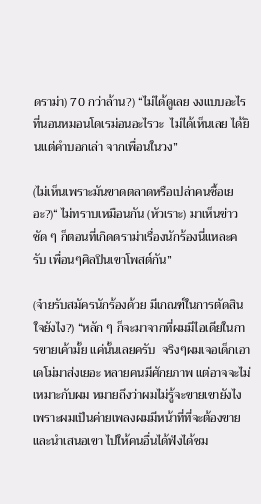ดราม่า) 70 กว่าล้าน?) “ไม่ได้ดูเลย งงแบบอะไรที่นอนหมอนโดเรม่อนอะไรวะ  ไม่ได้เห็นเลย ได้ยินแต่คำบอกเล่า จากเพื่อนในวง”

(ไม่เห็นเพราะมันขาดตลาดหรือเปล่าคนซื้อเยอะ?)“ ไม่ทราบเหมือนกัน (หัวเราะ) มาเห็นข่าวชัด ๆ ก็ตอนที่เกิดดราม่าเรื่องนักร้องนี่แหละครับ เพื่อนๆศิลปินเขาโพสต์กัน”

(จ๋ายรับสมัครนักร้องด้วย มีเกณฑ์ในการตัดสินใจยังไง?) “หลัก ๆ ก็จะมาจากที่ผมมีไอเดียในการขายเค้ามั้ย แค่นั้นเลยครับ  จริงๆผมเจอเด็กเอาเดโม่มาส่งเยอะ หลายคนมีศักยภาพ แต่อาจจะไม่เหมาะกับผม หมายถึงว่าผมไม่รู้จะขายเขายังไง เพราะผมเป็นค่ายเพลงผมมีหน้าที่ที่จะต้องขายและนำเสนอเขา ไปให้คนอื่นได้ฟังได้ชม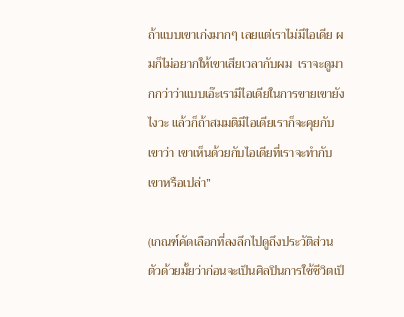ถ้าแบบเขาเก่งมากๆ เลยแต่เราไม่มีไอเดีย ผมก็ไม่อยากให้เขาเสียเวลากับผม  เราจะดูมากกว่าว่าแบบเอ๊ะเรามีไอเดียในการขายเขายังไงวะ แล้วก็ถ้าสมมติมีไอเดียเราก็จะคุยกับเขาว่า เขาเห็นด้วยกับไอเดียที่เราจะทำกับเขาหรือเปล่า”

(เกณฑ์คัดเลือกที่ลงลึกไปดูถึงประวัติส่วนตัวด้วยมั้ยว่าก่อนจะเป็นศิลปินการใช้ชีวิตเป็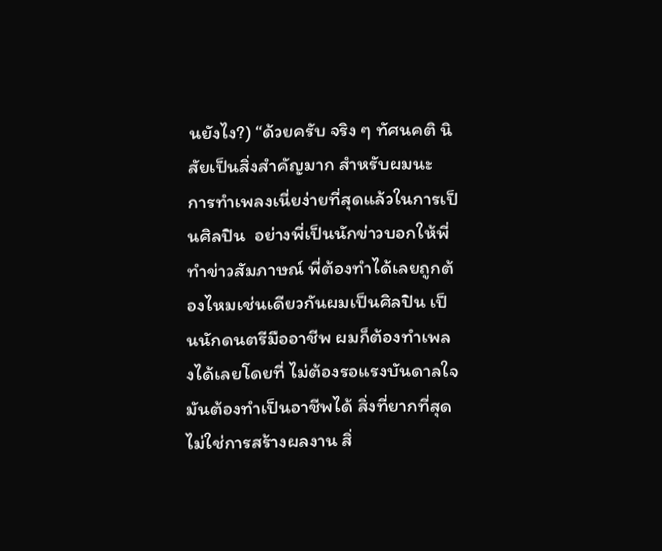นยังไง?) “ด้วยครับ จริง ๆ ทัศนคติ นิสัยเป็นสิ่งสำคัญมาก สำหรับผมนะ  การทำเพลงเนี่ยง่ายที่สุดแล้วในการเป็นศิลปิน  อย่างพี่เป็นนักข่าวบอกให้พี่ทำข่าวสัมภาษณ์ พี่ต้องทำได้เลยถูกต้องไหมเช่นเดียวกันผมเป็นศิลปิน เป็นนักดนตรีมืออาชีพ ผมก็ต้องทำเพลงได้เลยโดยที่ ไม่ต้องรอแรงบันดาลใจมันต้องทำเป็นอาชีพได้ สิ่งที่ยากที่สุดไม่ใช่การสร้างผลงาน สิ่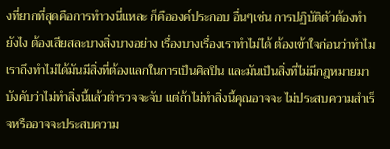งที่ยากที่สุดคือการทำวงนี่แหละ ก็คือองค์ประกอบ อื่นๆเช่น การปฏิบัติตัวต้องทำยังไง ต้องเสียสละบางสิ่งบางอย่าง เรื่องบางเรื่องเราทำไม่ได้ ต้องเข้าใจก่อนว่าทำไมเราถึงทำไม่ได้มันมีสิ่งที่ต้องแลกในการเป็นศิลปิน และมันเป็นสิ่งที่ไม่มีกฎหมายมาบังคับว่าไม่ทำสิ่งนี้แล้วตำรวจจะจับ แต่ถ้าไม่ทำสิ่งนี้คุณอาจจะ ไม่ประสบความสำเร็จหรืออาจจะประสบความ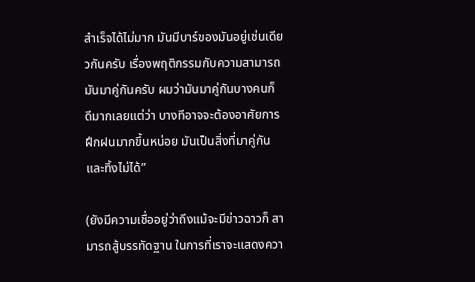สำเร็จได้ไม่มาก มันมีบาร์ของมันอยู่เช่นเดียวกันครับ เรื่องพฤติกรรมกับความสามารถมันมาคู่กันครับ ผมว่ามันมาคู่กันบางคนก็ ดีมากเลยแต่ว่า บางทีอาจจะต้องอาศัยการฝึกฝนมากขึ้นหน่อย มันเป็นสิ่งที่มาคู่กันและทิ้งไม่ได้”

(ยังมีความเชื่ออยู่ว่าถึงแม้จะมีข่าวฉาวก็ สามารถสู้บรรทัดฐาน ในการที่เราจะแสดงควา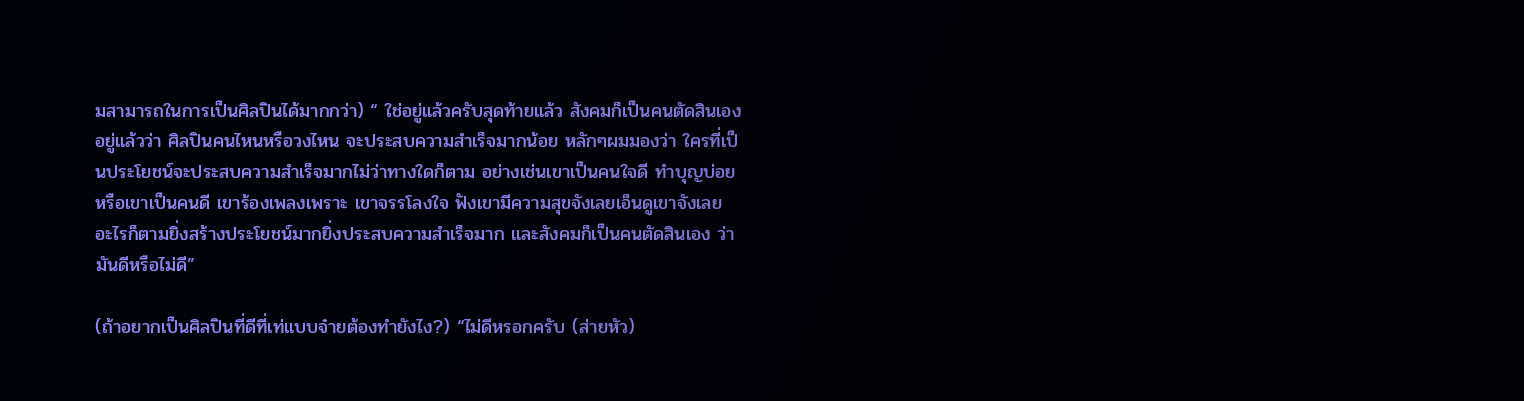มสามารถในการเป็นศิลปินได้มากกว่า) “ ใช่อยู่แล้วครับสุดท้ายแล้ว สังคมก็เป็นคนตัดสินเองอยู่แล้วว่า ศิลปินคนไหนหรือวงไหน จะประสบความสำเร็จมากน้อย หลักๆผมมองว่า ใครที่เป็นประโยชน์จะประสบความสำเร็จมากไม่ว่าทางใดก็ตาม อย่างเช่นเขาเป็นคนใจดี ทำบุญบ่อย หรือเขาเป็นคนดี เขาร้องเพลงเพราะ เขาจรรโลงใจ ฟังเขามีความสุขจังเลยเอ็นดูเขาจังเลย อะไรก็ตามยิ่งสร้างประโยชน์มากยิ่งประสบความสำเร็จมาก และสังคมก็เป็นคนตัดสินเอง ว่ามันดีหรือไม่ดี”

(ถ้าอยากเป็นศิลปินที่ดีที่เท่แบบจ๋ายต้องทำยังไง?) “ไม่ดีหรอกครับ (ส่ายหัว)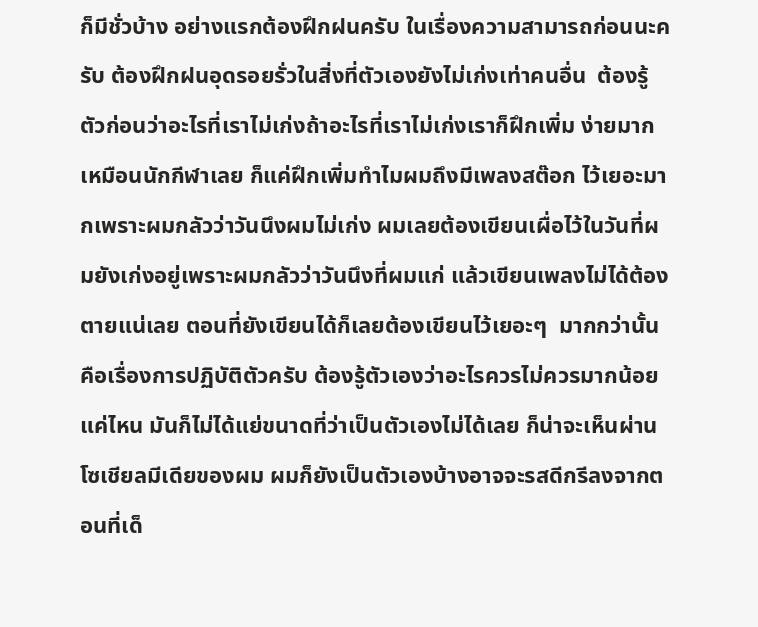ก็มีชั่วบ้าง อย่างแรกต้องฝึกฝนครับ ในเรื่องความสามารถก่อนนะครับ ต้องฝึกฝนอุดรอยรั่วในสิ่งที่ตัวเองยังไม่เก่งเท่าคนอื่น  ต้องรู้ตัวก่อนว่าอะไรที่เราไม่เก่งถ้าอะไรที่เราไม่เก่งเราก็ฝึกเพิ่ม ง่ายมากเหมือนนักกีฬาเลย ก็แค่ฝึกเพิ่มทำไมผมถึงมีเพลงสต๊อก ไว้เยอะมากเพราะผมกลัวว่าวันนึงผมไม่เก่ง ผมเลยต้องเขียนเผื่อไว้ในวันที่ผมยังเก่งอยู่เพราะผมกลัวว่าวันนึงที่ผมแก่ แล้วเขียนเพลงไม่ได้ต้องตายแน่เลย ตอนที่ยังเขียนได้ก็เลยต้องเขียนไว้เยอะๆ  มากกว่านั้นคือเรื่องการปฏิบัติตัวครับ ต้องรู้ตัวเองว่าอะไรควรไม่ควรมากน้อยแค่ไหน มันก็ไม่ได้แย่ขนาดที่ว่าเป็นตัวเองไม่ได้เลย ก็น่าจะเห็นผ่านโซเชียลมีเดียของผม ผมก็ยังเป็นตัวเองบ้างอาจจะรสดีกรีลงจากตอนที่เด็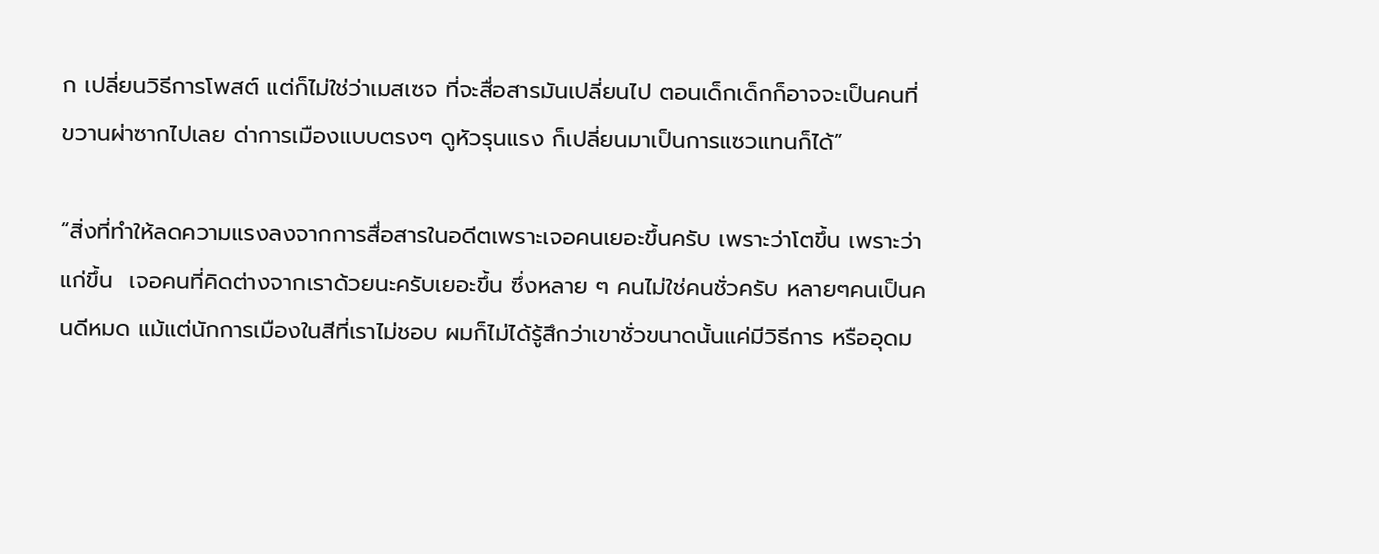ก เปลี่ยนวิธีการโพสต์ แต่ก็ไม่ใช่ว่าเมสเซจ ที่จะสื่อสารมันเปลี่ยนไป ตอนเด็กเด็กก็อาจจะเป็นคนที่ขวานผ่าซากไปเลย ด่าการเมืองแบบตรงๆ ดูหัวรุนแรง ก็เปลี่ยนมาเป็นการแซวแทนก็ได้”

“สิ่งที่ทำให้ลดความแรงลงจากการสื่อสารในอดีตเพราะเจอคนเยอะขึ้นครับ เพราะว่าโตขึ้น เพราะว่าแก่ขึ้น  เจอคนที่คิดต่างจากเราด้วยนะครับเยอะขึ้น ซึ่งหลาย ๆ คนไม่ใช่คนชั่วครับ หลายๆคนเป็นคนดีหมด แม้แต่นักการเมืองในสีที่เราไม่ชอบ ผมก็ไม่ได้รู้สึกว่าเขาชั่วขนาดนั้นแค่มีวิธีการ หรืออุดม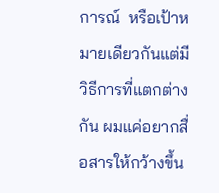การณ์  หรือเป้าหมายเดียวกันแต่มีวิธีการที่แตกต่างกัน ผมแค่อยากสื่อสารให้กว้างขึ้น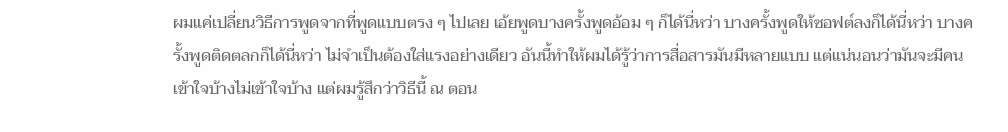ผมแค่เปลี่ยนวิธีการพูดจากที่พูดแบบตรง ๆ ไปเลย เอ้ยพูดบางครั้งพูดอ้อม ๆ ก็ได้นี่หว่า บางครั้งพูดให้ซอฟต์ลงก็ได้นี่หว่า บางครั้งพูดติดตลกก็ได้นี่หว่า ไม่จำเป็นต้องใส่แรงอย่างเดียว อันนี้ทำให้ผมได้รู้ว่าการสื่อสารมันมีหลายแบบ แต่แน่นอนว่ามันจะมีคนเข้าใจบ้างไม่เข้าใจบ้าง แต่ผมรู้สึกว่าวิธีนี้ ณ ตอน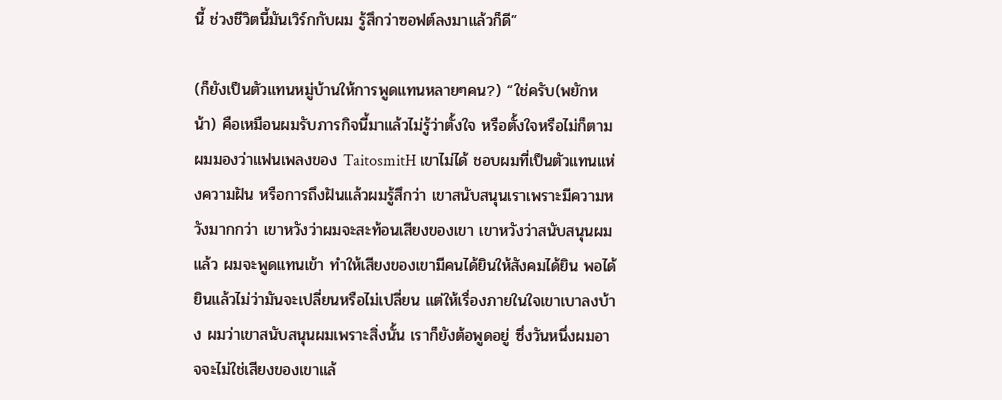นี้ ช่วงชีวิตนี้มันเวิร์กกับผม รู้สึกว่าซอฟต์ลงมาแล้วก็ดี”

(ก็ยังเป็นตัวแทนหมู่บ้านให้การพูดแทนหลายๆคน?) “ใช่ครับ(พยักหน้า) คือเหมือนผมรับภารกิจนี้มาแล้วไม่รู้ว่าตั้งใจ หรือตั้งใจหรือไม่ก็ตาม ผมมองว่าแฟนเพลงของ TaitosmitH เขาไม่ได้ ชอบผมที่เป็นตัวแทนแห่งความฝัน หรือการถึงฝันแล้วผมรู้สึกว่า เขาสนับสนุนเราเพราะมีความหวังมากกว่า เขาหวังว่าผมจะสะท้อนเสียงของเขา เขาหวังว่าสนับสนุนผมแล้ว ผมจะพูดแทนเข้า ทำให้เสียงของเขามีคนได้ยินให้สังคมได้ยิน พอได้ยินแล้วไม่ว่ามันจะเปลี่ยนหรือไม่เปลี่ยน แต่ให้เรื่องภายในใจเขาเบาลงบ้าง ผมว่าเขาสนับสนุนผมเพราะสิ่งนั้น เราก็ยังต้อพูดอยู่ ซึ่งวันหนึ่งผมอาจจะไม่ใช่เสียงของเขาแล้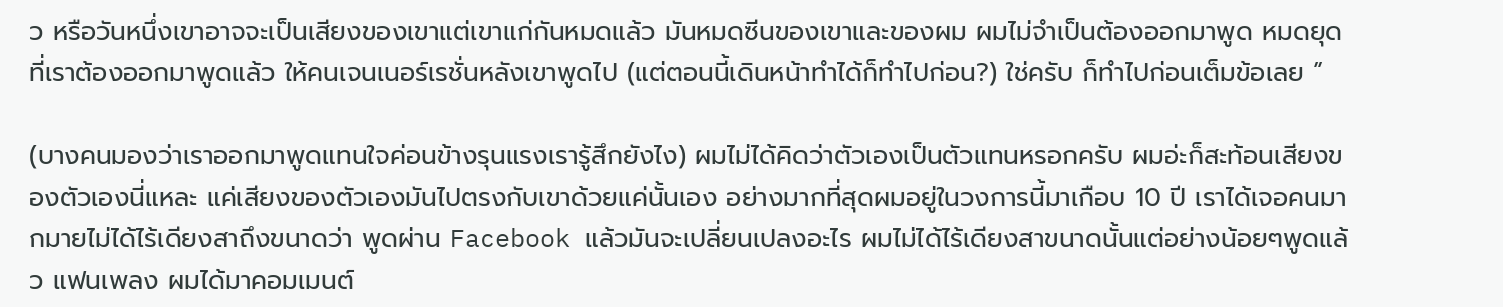ว หรือวันหนึ่งเขาอาจจะเป็นเสียงของเขาแต่เขาแก่กันหมดแล้ว มันหมดซีนของเขาและของผม ผมไม่จำเป็นต้องออกมาพูด หมดยุดที่เราต้องออกมาพูดแล้ว ให้คนเจนเนอร์เรชั่นหลังเขาพูดไป (แต่ตอนนี้เดินหน้าทำได้ก็ทำไปก่อน?) ใช่ครับ ก็ทำไปก่อนเต็มข้อเลย ”

(บางคนมองว่าเราออกมาพูดแทนใจค่อนข้างรุนแรงเรารู้สึกยังไง) ผมไม่ได้คิดว่าตัวเองเป็นตัวแทนหรอกครับ ผมอ่ะก็สะท้อนเสียงของตัวเองนี่แหละ แค่เสียงของตัวเองมันไปตรงกับเขาด้วยแค่นั้นเอง อย่างมากที่สุดผมอยู่ในวงการนี้มาเกือบ 10 ปี เราได้เจอคนมากมายไม่ได้ไร้เดียงสาถึงขนาดว่า พูดผ่าน Facebook แล้วมันจะเปลี่ยนเปลงอะไร ผมไม่ได้ไร้เดียงสาขนาดนั้นแต่อย่างน้อยๆพูดแล้ว แฟนเพลง ผมได้มาคอมเมนต์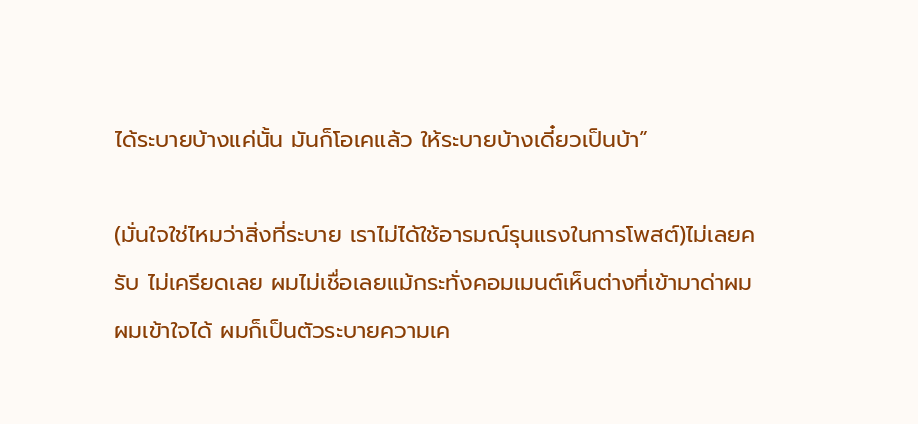ได้ระบายบ้างแค่นั้น มันก็โอเคแล้ว ให้ระบายบ้างเดี๋ยวเป็นบ้า”

(มั่นใจใช่ไหมว่าสิ่งที่ระบาย เราไม่ได้ใช้อารมณ์รุนแรงในการโพสต์)ไม่เลยครับ ไม่เครียดเลย ผมไม่เชื่อเลยแม้กระทั่งคอมเมนต์เห็นต่างที่เข้ามาด่าผมผมเข้าใจได้ ผมก็เป็นตัวระบายความเค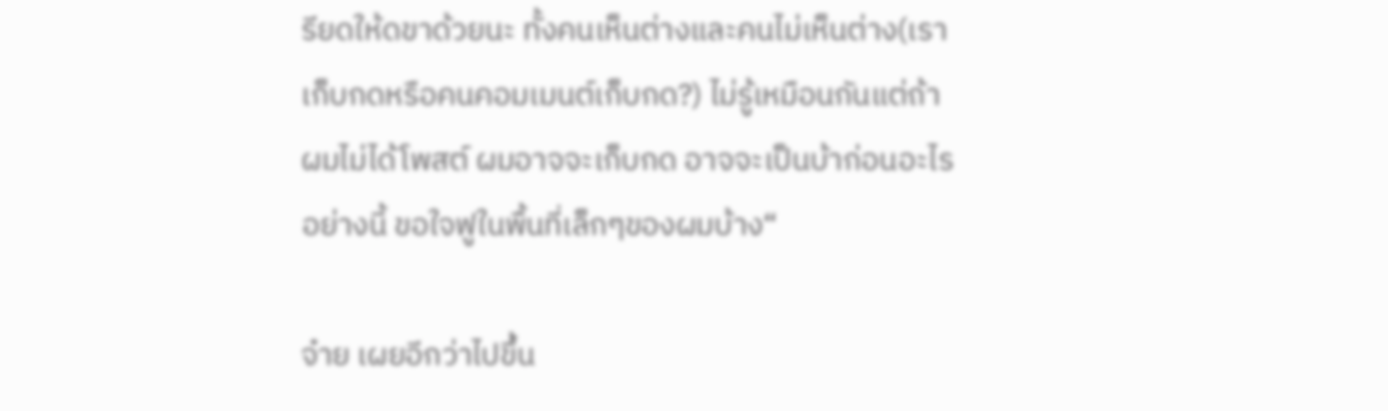รียดให้ดขาด้วยนะ ทั้งคนเห็นต่างและคนไม่เห็นต่าง(เราเก็บกดหรือคนคอมเมนต์เก็บกด?) ไม่รู้เหมือนกันแต่ถ้าผมไม่ได้โพสต์ ผมอาจจะเก็บกด อาจจะเป็นบ้าก่อนอะไรอย่างนี้ ขอใจฟูในพื้นที่เล็กๆของผมบ้าง“

จ๋าย เผยอีกว่าไปขึ้น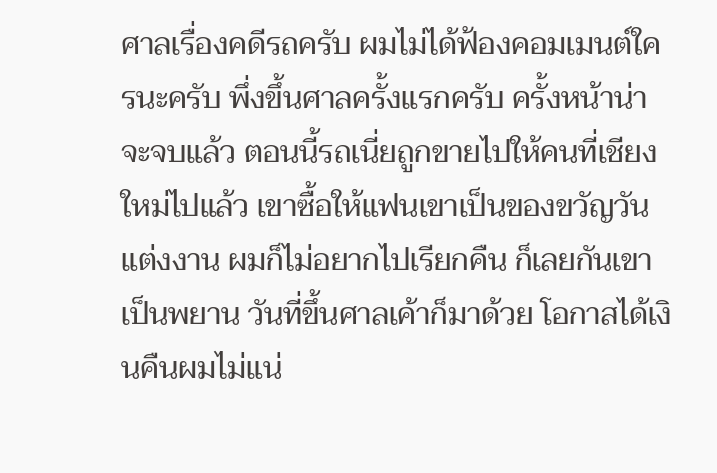ศาลเรื่องคดีรถครับ ผมไม่ได้ฟ้องคอมเมนต์ใครนะครับ พึ่งขึ้นศาลครั้งแรกครับ ครั้งหน้าน่าจะจบแล้ว ตอนนี้รถเนี่ยถูกขายไปให้คนที่เชียงใหม่ไปแล้ว เขาซื้อให้แฟนเขาเป็นของขวัญวันแต่งงาน ผมก็ไม่อยากไปเรียกคืน ก็เลยกันเขาเป็นพยาน วันที่ขึ้นศาลเค้าก็มาด้วย โอกาสได้เงินคืนผมไม่แน่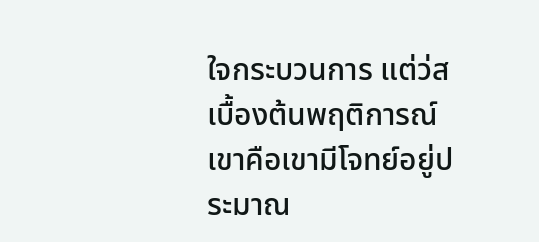ใจกระบวนการ แต่ว่สเบื้องต้นพฤติการณ์เขาคือเขามีโจทย์อยู่ประมาณ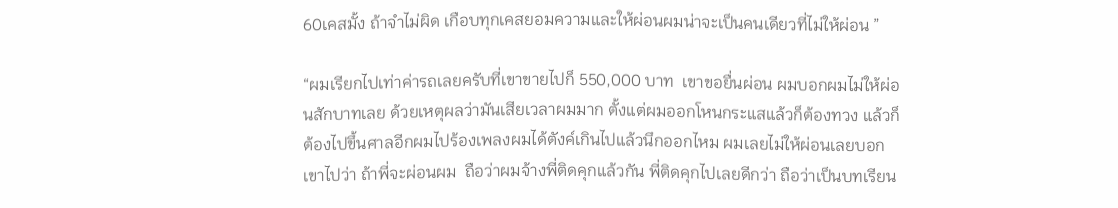60เคสมั้ง ถ้าจำไม่ผิด เกือบทุกเคสยอมความและให้ผ่อนผมน่าจะเป็นคนเดียวที่ไม่ให้ผ่อน ”

“ผมเรียกไปเท่าค่ารถเลยครับที่เขาขายไปก็ 550,000 บาท  เขาขอยื่นผ่อน ผมบอกผมไม่ให้ผ่อนสักบาทเลย ด้วยเหตุผลว่ามันเสียเวลาผมมาก ตั้งแต่ผมออกโหนกระแสแล้วก็ต้องทวง แล้วก็ต้องไปขึ้นศาลอีกผมไปร้องเพลงผมได้ตังค์เกินไปแล้วนึกออกไหม ผมเลยไม่ให้ผ่อนเลยบอกเขาไปว่า ถ้าพี่จะผ่อนผม  ถือว่าผมจ้างพี่ติดคุกแล้วกัน พี่ติดคุกไปเลยดีกว่า ถือว่าเป็นบทเรียน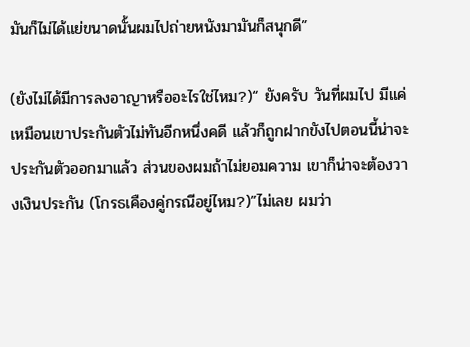มันก็ไม่ได้แย่ขนาดนั้นผมไปถ่ายหนังมามันก็สนุกดี”

(ยังไม่ได้มีการลงอาญาหรืออะไรใช่ไหม?)“ ยังครับ วันที่ผมไป มีแค่เหมือนเขาประกันตัวไม่ทันอีกหนึ่งคดี แล้วก็ถูกฝากขังไปตอนนี้น่าจะประกันตัวออกมาแล้ว ส่วนของผมถ้าไม่ยอมความ เขาก็น่าจะต้องวางเงินประกัน (โกรธเคืองคู่กรณีอยู่ไหม?)”ไม่เลย ผมว่า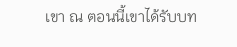เขา ณ ตอนนี้เขาได้รับบท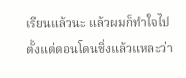เรียนแล้วนะ แล้วผมก็ทำใจไปตั้งแต่ตอนโดนชิ่งแล้วแหละว่า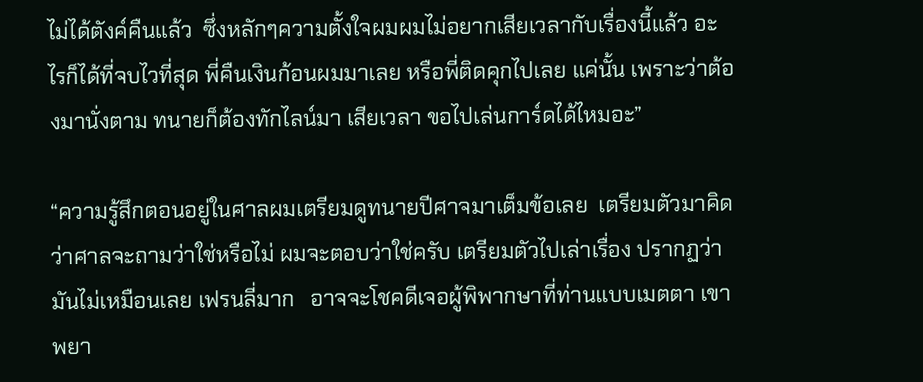ไม่ได้ตังค์คืนแล้ว  ซึ่งหลักๆความตั้งใจผมผมไม่อยากเสียเวลากับเรื่องนี้แล้ว อะไรก็ได้ที่จบไวที่สุด พี่คืนเงินก้อนผมมาเลย หรือพี่ติดคุกไปเลย แค่นั้น เพราะว่าต้องมานั่งตาม ทนายก็ต้องทักไลน์มา เสียเวลา ขอไปเล่นการ์ดได้ไหมอะ”

“ความรู้สึกตอนอยู่ในศาลผมเตรียมดูทนายปีศาจมาเต็มข้อเลย  เตรียมตัวมาคิดว่าศาลจะถามว่าใช่หรือไม่ ผมจะตอบว่าใช่ครับ เตรียมตัวไปเล่าเรื่อง ปรากฏว่ามันไม่เหมือนเลย เฟรนลี่มาก   อาจจะโชคดีเจอผู้พิพากษาที่ท่านแบบเมตตา เขาพยา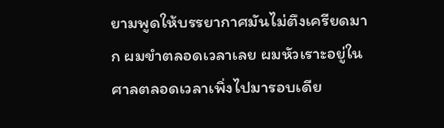ยามพูดให้บรรยากาศมันไม่ตึงเครียดมาก ผมขำตลอดเวลาเลย ผมหัวเราะอยู่ในศาลตลอดเวลาเพิ่งไปมารอบเดีย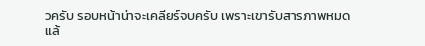วครับ รอบหน้าน่าจะเคลียร์จบครับ เพราะเขารับสารภาพหมดแล้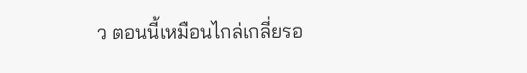ว ตอนนี้เหมือนไกล่เกลี่ยรอ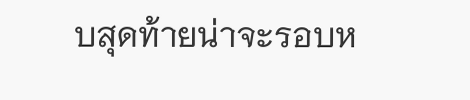บสุดท้ายน่าจะรอบห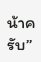น้าครับ”